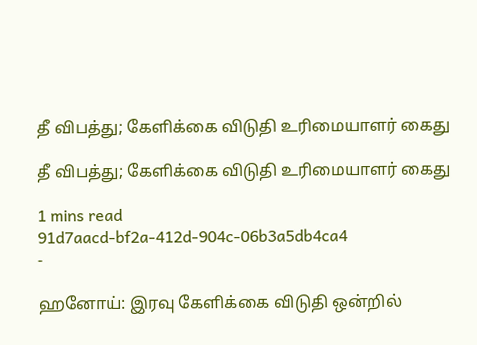தீ விபத்து; கேளிக்கை விடுதி உரிமையாளர் கைது

தீ விபத்து; கேளிக்கை விடுதி உரிமையாளர் கைது

1 mins read
91d7aacd-bf2a-412d-904c-06b3a5db4ca4
-

ஹனோய்: இரவு கேளிக்கை விடுதி ஒன்றில்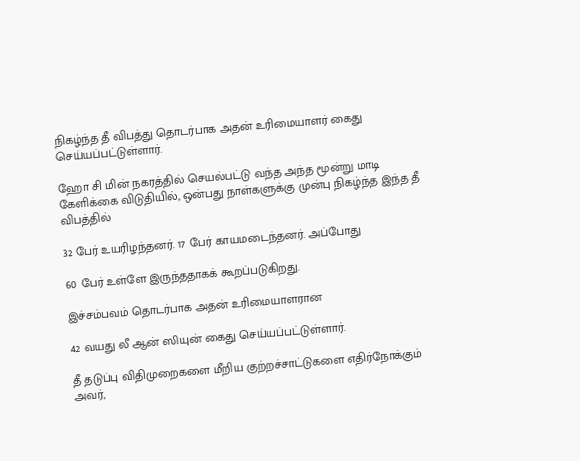நிகழ்ந்த தீ விபத்து தொடர்பாக அதன் உரிமையாளர் கைது செய்யப்பட்டுள்ளார்.

ஹோ சி மின் நகரத்தில் செயல்பட்டு வந்த அந்த மூன்று மாடி கேளிக்கை விடுதியில், ஒன்பது நாள்களுக்கு முன்பு நிகழ்ந்த இந்த தீ விபத்தில்

32 பேர் உயரிழந்தனர். 17 பேர் காயமடைந்தனர். அப்போது

60 பேர் உள்ளே இருந்ததாகக் கூறப்படுகிறது.

இச்சம்பவம் தொடர்பாக அதன் உரிமையாளரான

42 வயது லீ ஆன் ஸியுன் கைது செய்யப்பட்டுள்ளார்.

தீ தடுப்பு விதிமுறைகளை மீறிய குற்றச்சாட்டுகளை எதிர்நோக்கும் அவர்,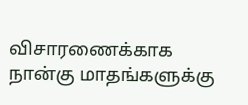விசாரணைக்காக நான்கு மாதங்களுக்கு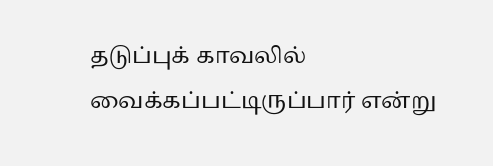தடுப்புக் காவலில் வைக்கப்பட்டிருப்பார் என்று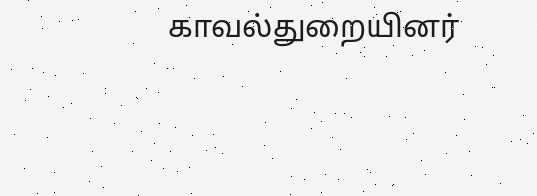காவல்துறையினர்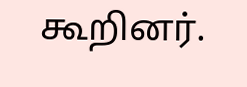கூறினர்.